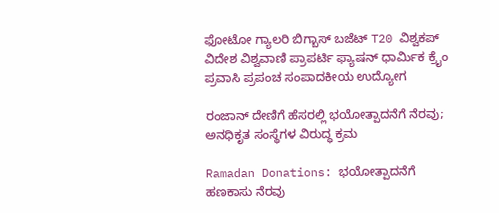ಫೋಟೋ ಗ್ಯಾಲರಿ ಬಿಗ್ಬಾಸ್ ಬಜೆಟ್ T20 ವಿಶ್ವಕಪ್ ವಿದೇಶ ವಿಶ್ವವಾಣಿ ಪ್ರಾಪರ್ಟಿ ಫ್ಯಾಷನ್ ಧಾರ್ಮಿಕ ಕ್ರೈಂ ಪ್ರವಾಸಿ ಪ್ರಪಂಚ ಸಂಪಾದಕೀಯ ಉದ್ಯೋಗ

ರಂಜಾನ್‌ ದೇಣಿಗೆ ಹೆಸರಲ್ಲಿ ಭಯೋತ್ಪಾದನೆಗೆ ನೆರವು; ಅನಧಿಕೃತ ಸಂಸ್ಥೆಗಳ ವಿರುದ್ಧ ಕ್ರಮ

Ramadan Donations: ಭಯೋತ್ಪಾದನೆಗೆ ಹಣಕಾಸು ನೆರವು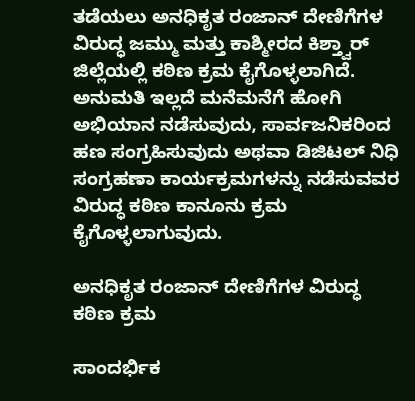ತಡೆಯಲು ಅನಧಿಕೃತ ರಂಜಾನ್ ದೇಣಿಗೆಗಳ ವಿರುದ್ಧ ಜಮ್ಮು ಮತ್ತು ಕಾಶ್ಮೀರದ ಕಿಶ್ತ್ವಾರ್ ಜಿಲ್ಲೆಯಲ್ಲಿ ಕಠಿಣ ಕ್ರಮ ಕೈಗೊಳ್ಳಲಾಗಿದೆ. ಅನುಮತಿ ಇಲ್ಲದೆ ಮನೆಮನೆಗೆ ಹೋಗಿ ಅಭಿಯಾನ ನಡೆಸುವುದು, ಸಾರ್ವಜನಿಕರಿಂದ ಹಣ ಸಂಗ್ರಹಿಸುವುದು ಅಥವಾ ಡಿಜಿಟಲ್ ನಿಧಿ ಸಂಗ್ರಹಣಾ ಕಾರ್ಯಕ್ರಮಗಳನ್ನು ನಡೆಸುವವರ ವಿರುದ್ಧ ಕಠಿಣ ಕಾನೂನು ಕ್ರಮ ಕೈಗೊಳ್ಳಲಾಗುವುದು.

ಅನಧಿಕೃತ ರಂಜಾನ್ ದೇಣಿಗೆಗಳ ವಿರುದ್ಧ ಕಠಿಣ ಕ್ರಮ

ಸಾಂದರ್ಭಿಕ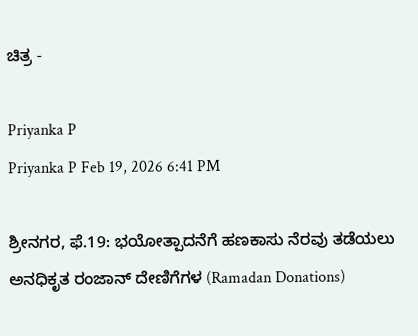ಚಿತ್ರ -

Priyanka P
Priyanka P Feb 19, 2026 6:41 PM

ಶ್ರೀನಗರ, ಫೆ.19: ಭಯೋತ್ಪಾದನೆಗೆ ಹಣಕಾಸು ನೆರವು ತಡೆಯಲು ಅನಧಿಕೃತ ರಂಜಾನ್ ದೇಣಿಗೆಗಳ (Ramadan Donations)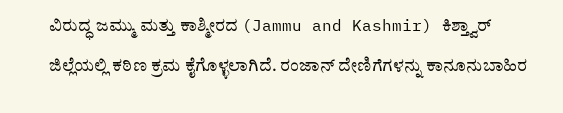ವಿರುದ್ಧ ಜಮ್ಮು ಮತ್ತು ಕಾಶ್ಮೀರದ (Jammu and Kashmir) ಕಿಶ್ತ್ವಾರ್ ಜಿಲ್ಲೆಯಲ್ಲಿ ಕಠಿಣ ಕ್ರಮ ಕೈಗೊಳ್ಳಲಾಗಿದೆ. ರಂಜಾನ್ ದೇಣಿಗೆಗಳನ್ನು ಕಾನೂನುಬಾಹಿರ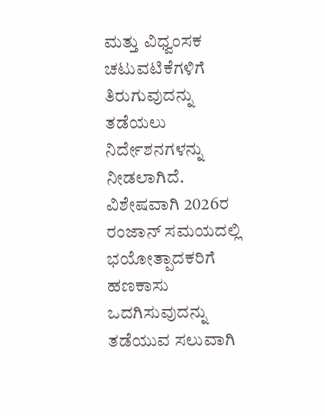ಮತ್ತು ವಿಧ್ವಂಸಕ ಚಟುವಟಿಕೆಗಳಿಗೆ ತಿರುಗುವುದನ್ನು ತಡೆಯಲು ನಿರ್ದೇಶನಗಳನ್ನು ನೀಡಲಾಗಿದೆ. ವಿಶೇಷವಾಗಿ 2026ರ ರಂಜಾನ್ ಸಮಯದಲ್ಲಿ ಭಯೋತ್ಪಾದಕರಿಗೆ ಹಣಕಾಸು ಒದಗಿಸುವುದನ್ನು ತಡೆಯುವ ಸಲುವಾಗಿ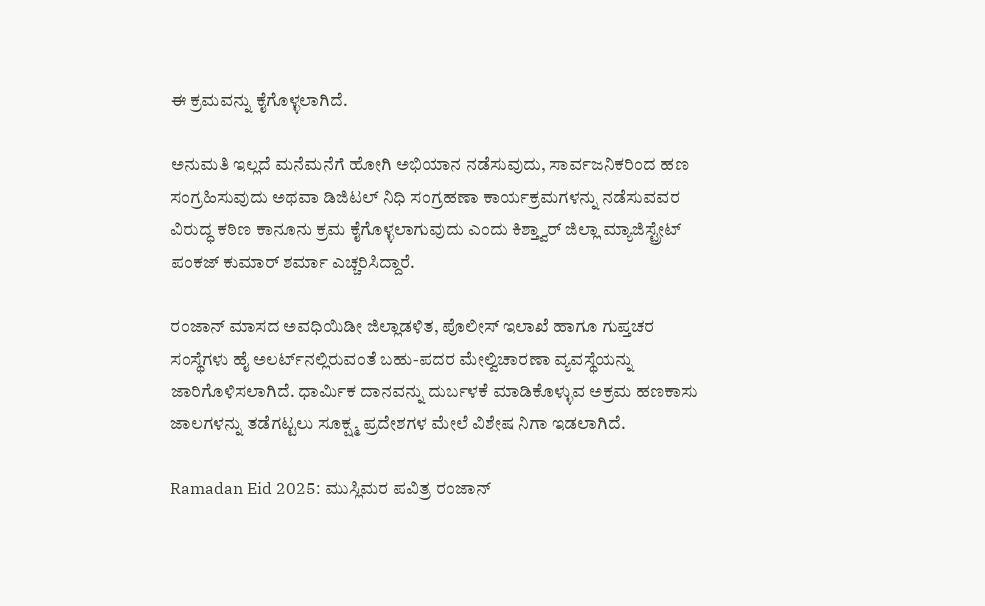ಈ ಕ್ರಮವನ್ನು ಕೈಗೊಳ್ಳಲಾಗಿದೆ.

ಅನುಮತಿ ಇಲ್ಲದೆ ಮನೆಮನೆಗೆ ಹೋಗಿ ಅಭಿಯಾನ ನಡೆಸುವುದು, ಸಾರ್ವಜನಿಕರಿಂದ ಹಣ ಸಂಗ್ರಹಿಸುವುದು ಅಥವಾ ಡಿಜಿಟಲ್ ನಿಧಿ ಸಂಗ್ರಹಣಾ ಕಾರ್ಯಕ್ರಮಗಳನ್ನು ನಡೆಸುವವರ ವಿರುದ್ಧ ಕಠಿಣ ಕಾನೂನು ಕ್ರಮ ಕೈಗೊಳ್ಳಲಾಗುವುದು ಎಂದು ಕಿಶ್ತ್ವಾರ್ ಜಿಲ್ಲಾ ಮ್ಯಾಜಿಸ್ಟ್ರೇಟ್ ಪಂಕಜ್ ಕುಮಾರ್ ಶರ್ಮಾ ಎಚ್ಚರಿಸಿದ್ದಾರೆ.

ರಂಜಾನ್ ಮಾಸದ ಅವಧಿಯಿಡೀ ಜಿಲ್ಲಾಡಳಿತ, ಪೊಲೀಸ್ ಇಲಾಖೆ ಹಾಗೂ ಗುಪ್ತಚರ ಸಂಸ್ಥೆಗಳು ಹೈ ಅಲರ್ಟ್‌ನಲ್ಲಿರುವಂತೆ ಬಹು-ಪದರ ಮೇಲ್ವಿಚಾರಣಾ ವ್ಯವಸ್ಥೆಯನ್ನು ಜಾರಿಗೊಳಿಸಲಾಗಿದೆ. ಧಾರ್ಮಿಕ ದಾನವನ್ನು ದುರ್ಬಳಕೆ ಮಾಡಿಕೊಳ್ಳುವ ಅಕ್ರಮ ಹಣಕಾಸು ಜಾಲಗಳನ್ನು ತಡೆಗಟ್ಟಲು ಸೂಕ್ಷ್ಮ ಪ್ರದೇಶಗಳ ಮೇಲೆ ವಿಶೇಷ ನಿಗಾ ಇಡಲಾಗಿದೆ.

Ramadan Eid 2025: ಮುಸ್ಲಿಮರ ಪವಿತ್ರ ರಂಜಾನ್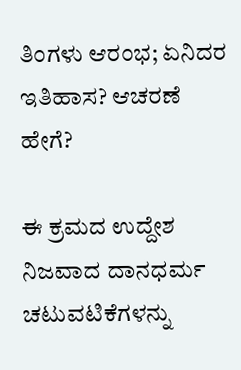ತಿಂಗಳು ಆರಂಭ; ಏನಿದರ ಇತಿಹಾಸ? ಆಚರಣೆ ಹೇಗೆ?

ಈ ಕ್ರಮದ ಉದ್ದೇಶ ನಿಜವಾದ ದಾನಧರ್ಮ ಚಟುವಟಿಕೆಗಳನ್ನು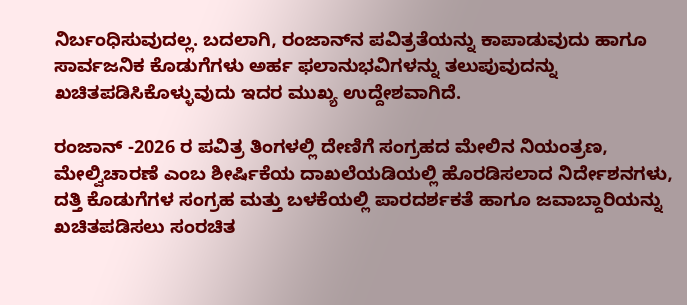ನಿರ್ಬಂಧಿಸುವುದಲ್ಲ. ಬದಲಾಗಿ, ರಂಜಾನ್‌ನ ಪವಿತ್ರತೆಯನ್ನು ಕಾಪಾಡುವುದು ಹಾಗೂ ಸಾರ್ವಜನಿಕ ಕೊಡುಗೆಗಳು ಅರ್ಹ ಫಲಾನುಭವಿಗಳನ್ನು ತಲುಪುವುದನ್ನು ಖಚಿತಪಡಿಸಿಕೊಳ್ಳುವುದು ಇದರ ಮುಖ್ಯ ಉದ್ದೇಶವಾಗಿದೆ.

ರಂಜಾನ್ -2026 ರ ಪವಿತ್ರ ತಿಂಗಳಲ್ಲಿ ದೇಣಿಗೆ ಸಂಗ್ರಹದ ಮೇಲಿನ ನಿಯಂತ್ರಣ, ಮೇಲ್ವಿಚಾರಣೆ ಎಂಬ ಶೀರ್ಷಿಕೆಯ ದಾಖಲೆಯಡಿಯಲ್ಲಿ ಹೊರಡಿಸಲಾದ ನಿರ್ದೇಶನಗಳು, ದತ್ತಿ ಕೊಡುಗೆಗಳ ಸಂಗ್ರಹ ಮತ್ತು ಬಳಕೆಯಲ್ಲಿ ಪಾರದರ್ಶಕತೆ ಹಾಗೂ ಜವಾಬ್ದಾರಿಯನ್ನು ಖಚಿತಪಡಿಸಲು ಸಂರಚಿತ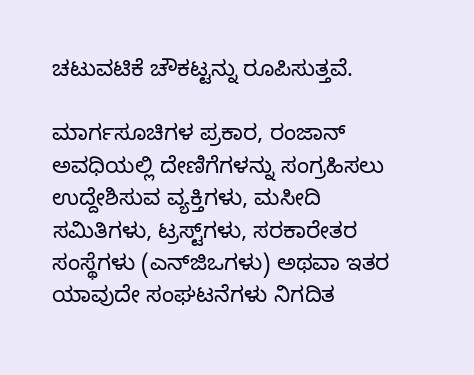ಚಟುವಟಿಕೆ ಚೌಕಟ್ಟನ್ನು ರೂಪಿಸುತ್ತವೆ.

ಮಾರ್ಗಸೂಚಿಗಳ ಪ್ರಕಾರ, ರಂಜಾನ್ ಅವಧಿಯಲ್ಲಿ ದೇಣಿಗೆಗಳನ್ನು ಸಂಗ್ರಹಿಸಲು ಉದ್ದೇಶಿಸುವ ವ್ಯಕ್ತಿಗಳು, ಮಸೀದಿ ಸಮಿತಿಗಳು, ಟ್ರಸ್ಟ್‌ಗಳು, ಸರಕಾರೇತರ ಸಂಸ್ಥೆಗಳು (ಎನ್‌ಜಿಒಗಳು) ಅಥವಾ ಇತರ ಯಾವುದೇ ಸಂಘಟನೆಗಳು ನಿಗದಿತ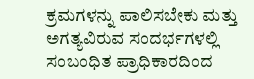ಕ್ರಮಗಳನ್ನು ಪಾಲಿಸಬೇಕು ಮತ್ತು ಅಗತ್ಯವಿರುವ ಸಂದರ್ಭಗಳಲ್ಲಿ ಸಂಬಂಧಿತ ಪ್ರಾಧಿಕಾರದಿಂದ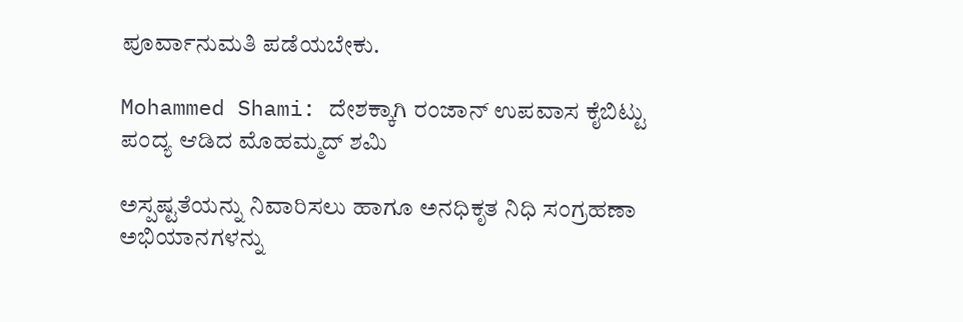ಪೂರ್ವಾನುಮತಿ ಪಡೆಯಬೇಕು.

Mohammed Shami: ದೇಶಕ್ಕಾಗಿ ರಂಜಾನ್ ಉಪವಾಸ ಕೈಬಿಟ್ಟು ಪಂದ್ಯ ಆಡಿದ ಮೊಹಮ್ಮದ್ ಶಮಿ

ಅಸ್ಪಷ್ಟತೆಯನ್ನು ನಿವಾರಿಸಲು ಹಾಗೂ ಅನಧಿಕೃತ ನಿಧಿ ಸಂಗ್ರಹಣಾ ಅಭಿಯಾನಗಳನ್ನು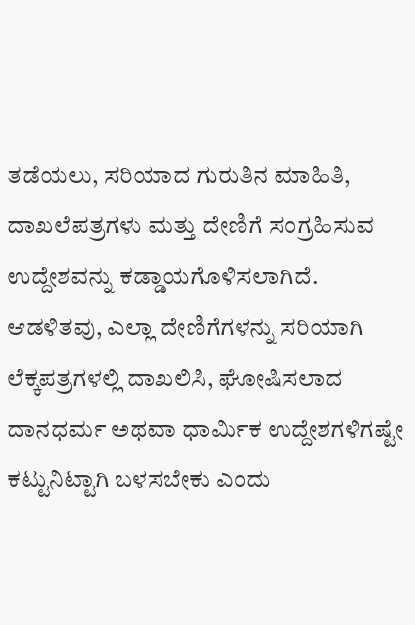ತಡೆಯಲು, ಸರಿಯಾದ ಗುರುತಿನ ಮಾಹಿತಿ, ದಾಖಲೆಪತ್ರಗಳು ಮತ್ತು ದೇಣಿಗೆ ಸಂಗ್ರಹಿಸುವ ಉದ್ದೇಶವನ್ನು ಕಡ್ಡಾಯಗೊಳಿಸಲಾಗಿದೆ. ಆಡಳಿತವು, ಎಲ್ಲಾ ದೇಣಿಗೆಗಳನ್ನು ಸರಿಯಾಗಿ ಲೆಕ್ಕಪತ್ರಗಳಲ್ಲಿ ದಾಖಲಿಸಿ, ಘೋಷಿಸಲಾದ ದಾನಧರ್ಮ ಅಥವಾ ಧಾರ್ಮಿಕ ಉದ್ದೇಶಗಳಿಗಷ್ಟೇ ಕಟ್ಟುನಿಟ್ಟಾಗಿ ಬಳಸಬೇಕು ಎಂದು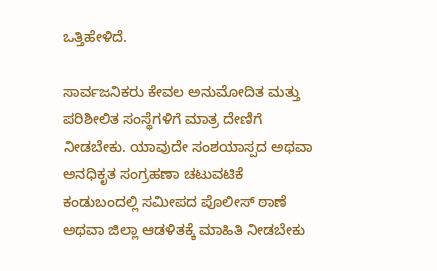ಒತ್ತಿಹೇಳಿದೆ.

ಸಾರ್ವಜನಿಕರು ಕೇವಲ ಅನುಮೋದಿತ ಮತ್ತು ಪರಿಶೀಲಿತ ಸಂಸ್ಥೆಗಳಿಗೆ ಮಾತ್ರ ದೇಣಿಗೆ ನೀಡಬೇಕು. ಯಾವುದೇ ಸಂಶಯಾಸ್ಪದ ಅಥವಾ ಅನಧಿಕೃತ ಸಂಗ್ರಹಣಾ ಚಟುವಟಿಕೆ ಕಂಡುಬಂದಲ್ಲಿ ಸಮೀಪದ ಪೊಲೀಸ್ ಠಾಣೆ ಅಥವಾ ಜಿಲ್ಲಾ ಆಡಳಿತಕ್ಕೆ ಮಾಹಿತಿ ನೀಡಬೇಕು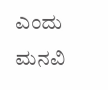ಎಂದು ಮನವಿ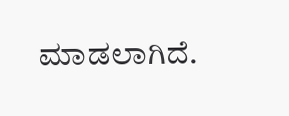ಮಾಡಲಾಗಿದೆ.